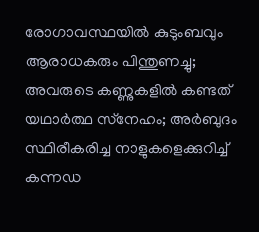രോഗാവസ്ഥയില്‍ കുടുംബവും ആരാധകരും പിന്തുണച്ചു; അവരുടെ കണ്ണുകളില്‍ കണ്ടത് യഥാര്‍ത്ഥ സ്‌നേഹം; അര്‍ബുദം സ്ഥിരീകരിച്ച നാളുകളെക്കുറിച്ച് കന്നഡ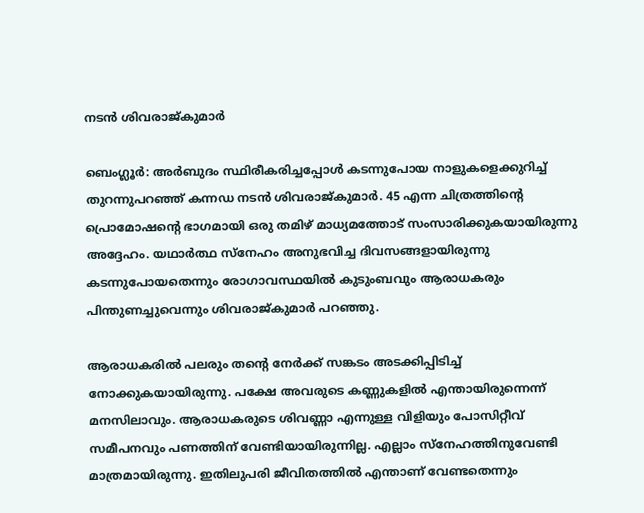നടന്‍ ശിവരാജ്കുമാര്‍

ബെംഗ്ലൂര്‍: അര്‍ബുദം സ്ഥിരീകരിച്ചപ്പോള്‍ കടന്നുപോയ നാളുകളെക്കുറിച്ച് തുറന്നുപറഞ്ഞ് കന്നഡ നടന്‍ ശിവരാജ്കുമാര്‍. 45 എന്ന ചിത്രത്തിന്റെ പ്രൊമോഷന്റെ ഭാഗമായി ഒരു തമിഴ് മാധ്യമത്തോട് സംസാരിക്കുകയായിരുന്നു അദ്ദേഹം. യഥാര്‍ത്ഥ സ്‌നേഹം അനുഭവിച്ച ദിവസങ്ങളായിരുന്നു കടന്നുപോയതെന്നും രോഗാവസ്ഥയില്‍ കുടുംബവും ആരാധകരും പിന്തുണച്ചുവെന്നും ശിവരാജ്കുമാര്‍ പറഞ്ഞു.

ആരാധകരില്‍ പലരും തന്റെ നേര്‍ക്ക് സങ്കടം അടക്കിപ്പിടിച്ച് നോക്കുകയായിരുന്നു. പക്ഷേ അവരുടെ കണ്ണുകളില്‍ എന്തായിരുന്നെന്ന് മനസിലാവും. ആരാധകരുടെ ശിവണ്ണാ എന്നുള്ള വിളിയും പോസിറ്റീവ് സമീപനവും പണത്തിന് വേണ്ടിയായിരുന്നില്ല. എല്ലാം സ്‌നേഹത്തിനുവേണ്ടി മാത്രമായിരുന്നു. ഇതിലുപരി ജീവിതത്തില്‍ എന്താണ് വേണ്ടതെന്നും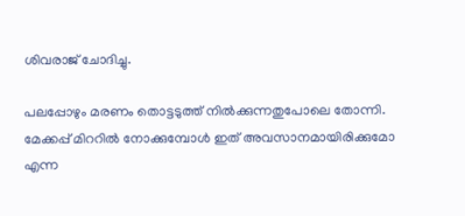ശിവരാജ് ചോദിച്ചു.

പലപ്പോഴും മരണം തൊട്ടടുത്ത് നില്‍ക്കുന്നതുപോലെ തോന്നി. മേക്കപ്പ് മിററില്‍ നോക്കുമ്പോള്‍ ഇത് അവസാനമായിരിക്കുമോ എന്ന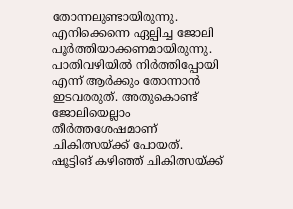തോന്നലുണ്ടായിരുന്നു. എനിക്കെന്നെ ഏല്പിച്ച ജോലി പൂര്‍ത്തിയാക്കണമായിരുന്നു. പാതിവഴിയില്‍ നിര്‍ത്തിപ്പോയി എന്ന് ആര്‍ക്കും തോന്നാന്‍ ഇടവരരുത്. അതുകൊണ്ട് ജോലിയെല്ലാം തീര്‍ത്തശേഷമാണ് ചികിത്സയ്ക്ക് പോയത്. ഷൂട്ടിങ് കഴിഞ്ഞ് ചികിത്സയ്ക്ക്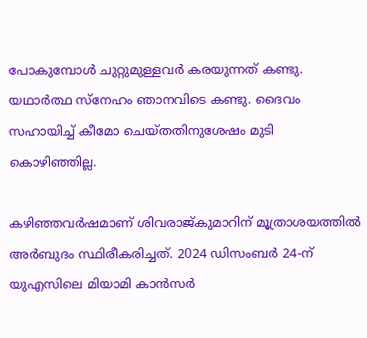പോകുമ്പോള്‍ ചുറ്റുമുള്ളവര്‍ കരയുന്നത് കണ്ടു. യഥാര്‍ത്ഥ സ്‌നേഹം ഞാനവിടെ കണ്ടു. ദൈവം സഹായിച്ച് കീമോ ചെയ്തതിനുശേഷം മുടി കൊഴിഞ്ഞില്ല.

കഴിഞ്ഞവര്‍ഷമാണ് ശിവരാജ്കുമാറിന് മൂത്രാശയത്തില്‍ അര്‍ബുദം സ്ഥിരീകരിച്ചത്. 2024 ഡിസംബര്‍ 24-ന് യുഎസിലെ മിയാമി കാന്‍സര്‍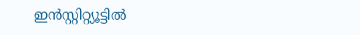ഇന്‍സ്റ്റിറ്റ്യൂട്ടില്‍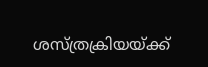ശസ്ത്രക്രിയയ്ക്ക്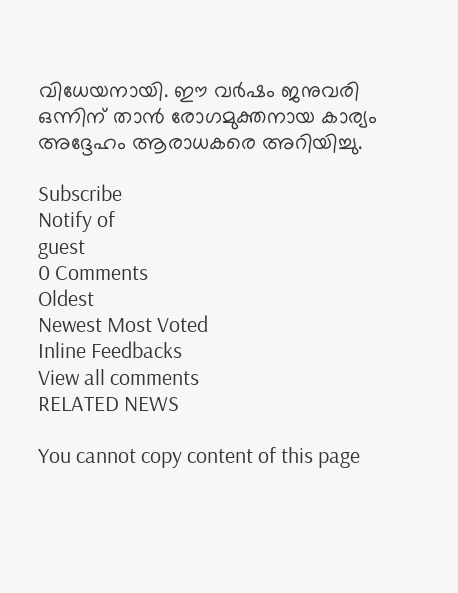വിധേയനായി. ഈ വര്‍ഷം ജനുവരി ഒന്നിന് താന്‍ രോഗമുക്തനായ കാര്യം അദ്ദേഹം ആരാധകരെ അറിയിച്ചു.

Subscribe
Notify of
guest
0 Comments
Oldest
Newest Most Voted
Inline Feedbacks
View all comments
RELATED NEWS

You cannot copy content of this page